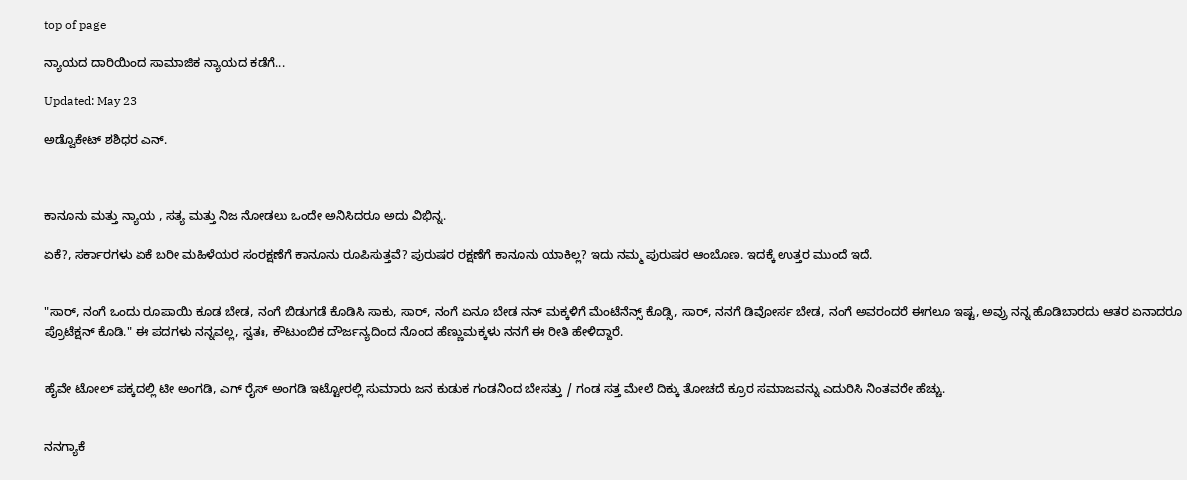top of page

ನ್ಯಾಯದ ದಾರಿಯಿಂದ ಸಾಮಾಜಿಕ ನ್ಯಾಯದ ಕಡೆಗೆ...

Updated: May 23

ಅಡ್ವೊಕೇಟ್‌ ಶಶಿಧರ ಎನ್.



ಕಾನೂನು ಮತ್ತು ನ್ಯಾಯ , ಸತ್ಯ ಮತ್ತು ನಿಜ ನೋಡಲು ಒಂದೇ ಅನಿಸಿದರೂ ಅದು ವಿಭಿನ್ನ.

ಏಕೆ?, ಸರ್ಕಾರಗಳು ಏಕೆ ಬರೀ ಮಹಿಳೆಯರ ಸಂರಕ್ಷಣೆಗೆ ಕಾನೂನು ರೂಪಿಸುತ್ತವೆ? ಪುರುಷರ ರಕ್ಷಣೆಗೆ ಕಾನೂನು ಯಾಕಿಲ್ಲ? ಇದು ನಮ್ಮ ಪುರುಷರ ಆಂಬೊಣ. ಇದಕ್ಕೆ ಉತ್ತರ ಮುಂದೆ ಇದೆ.


"ಸಾರ್, ನಂಗೆ ಒಂದು ರೂಪಾಯಿ ಕೂಡ ಬೇಡ, ನಂಗೆ ಬಿಡುಗಡೆ ಕೊಡಿಸಿ ಸಾಕು, ಸಾರ್, ನಂಗೆ ಏನೂ ಬೇಡ ನನ್ ಮಕ್ಕಳಿಗೆ ಮೆಂಟೆನೆನ್ಸ್ ಕೊಡ್ಸಿ, ಸಾರ್, ನನಗೆ ಡಿವೋರ್ಸ ಬೇಡ, ನಂಗೆ ಅವರಂದರೆ ಈಗಲೂ ಇಷ್ಟ, ಅವ್ರು ನನ್ನ ಹೊಡಿಬಾರದು ಆತರ ಏನಾದರೂ ಪ್ರೊಟೆಕ್ಷನ್ ಕೊಡಿ." ಈ ಪದಗಳು ನನ್ನವಲ್ಲ, ಸ್ವತಃ, ಕೌಟುಂಬಿಕ ದೌರ್ಜನ್ಯದಿಂದ ನೊಂದ ಹೆಣ್ಣುಮಕ್ಕಳು ನನಗೆ ಈ ರೀತಿ ಹೇಳಿದ್ದಾರೆ.


ಹೈವೇ ಟೋಲ್ ಪಕ್ಕದಲ್ಲಿ ಟೀ ಅಂಗಡಿ, ಎಗ್ ರೈಸ್ ಅಂಗಡಿ ಇಟ್ಟೋರಲ್ಲಿ ಸುಮಾರು ಜನ ಕುಡುಕ ಗಂಡನಿಂದ ಬೇಸತ್ತು / ಗಂಡ ಸತ್ತ ಮೇಲೆ ದಿಕ್ಕು ತೋಚದೆ ಕ್ರೂರ ಸಮಾಜವನ್ನು ಎದುರಿಸಿ ನಿಂತವರೇ ಹೆಚ್ಚು.


ನನಗ್ಯಾಕೆ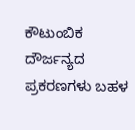ಕೌಟುಂಬಿಕ ದೌರ್ಜನ್ಯದ ಪ್ರಕರಣಗಳು ಬಹಳ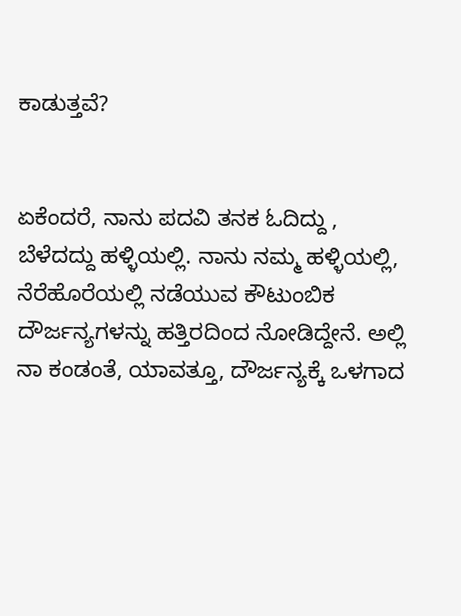ಕಾಡುತ್ತವೆ?


ಏಕೆಂದರೆ, ನಾನು ಪದವಿ ತನಕ ಓದಿದ್ದು , ಬೆಳೆದದ್ದು ಹಳ್ಳಿಯಲ್ಲಿ. ನಾನು ನಮ್ಮ ಹಳ್ಳಿಯಲ್ಲಿ, ನೆರೆಹೊರೆಯಲ್ಲಿ ನಡೆಯುವ ಕೌಟುಂಬಿಕ ದೌರ್ಜನ್ಯಗಳನ್ನು ಹತ್ತಿರದಿಂದ ನೋಡಿದ್ದೇನೆ. ಅಲ್ಲಿ ನಾ ಕಂಡಂತೆ, ಯಾವತ್ತೂ, ದೌರ್ಜನ್ಯಕ್ಕೆ ಒಳಗಾದ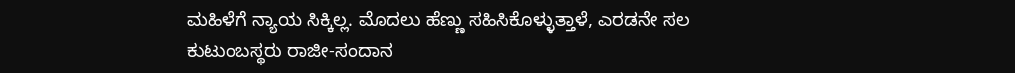ಮಹಿಳೆಗೆ ನ್ಯಾಯ ಸಿಕ್ಕಿಲ್ಲ. ಮೊದಲು ಹೆಣ್ಣು ಸಹಿಸಿಕೊಳ್ಳುತ್ತಾಳೆ, ಎರಡನೇ ಸಲ ಕುಟುಂಬಸ್ಥರು ರಾಜೀ-ಸಂದಾನ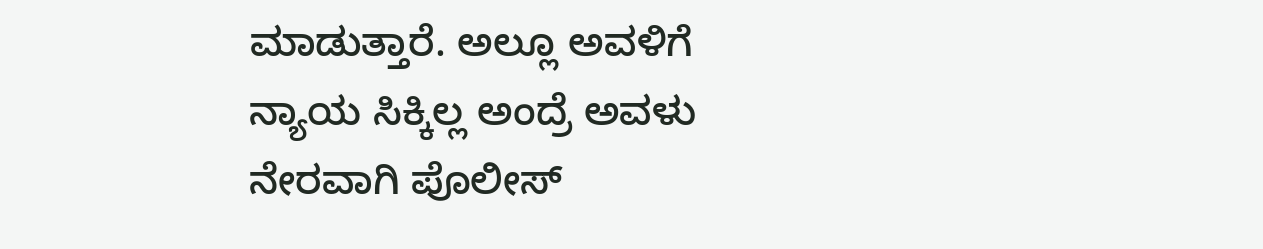ಮಾಡುತ್ತಾರೆ. ಅಲ್ಲೂ ಅವಳಿಗೆ ನ್ಯಾಯ ಸಿಕ್ಕಿಲ್ಲ ಅಂದ್ರೆ ಅವಳು ನೇರವಾಗಿ ಪೊಲೀಸ್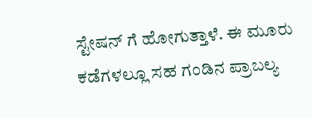ಸ್ಟೇಷನ್ ಗೆ ಹೋಗುತ್ತಾಳೆ. ಈ ಮೂರು ಕಡೆಗಳಲ್ಲೂ ಸಹ ಗಂಡಿನ ಪ್ರಾಬಲ್ಯ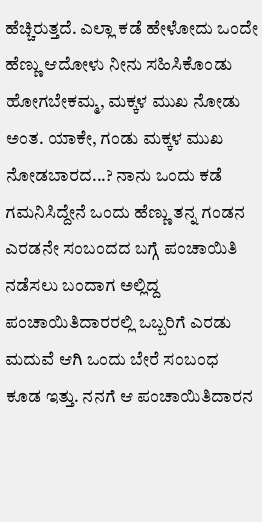ಹೆಚ್ಚಿರುತ್ತದೆ. ಎಲ್ಲಾ ಕಡೆ ಹೇಳೋದು ಒಂದೇ ಹೆಣ್ಣು ಆದೋಳು ನೀನು ಸಹಿಸಿಕೊಂಡು ಹೋಗಬೇಕಮ್ಮ, ಮಕ್ಕಳ ಮುಖ ನೋಡು ಅಂತ. ಯಾಕೇ, ಗಂಡು ಮಕ್ಕಳ ಮುಖ ನೋಡಬಾರದ...? ನಾನು ಒಂದು ಕಡೆ ಗಮನಿಸಿದ್ದೇನೆ ಒಂದು ಹೆಣ್ಣು ತನ್ನ ಗಂಡನ ಎರಡನೇ ಸಂಬಂದದ ಬಗ್ಗೆ ಪಂಚಾಯಿತಿ ನಡೆಸಲು ಬಂದಾಗ ಅಲ್ಲಿದ್ದ ಪಂಚಾಯಿತಿದಾರರಲ್ಲಿ ಒಬ್ಬರಿಗೆ ಎರಡು ಮದುವೆ ಆಗಿ ಒಂದು ಬೇರೆ ಸಂಬಂಧ ಕೂಡ ಇತ್ತು. ನನಗೆ ಆ ಪಂಚಾಯಿತಿದಾರನ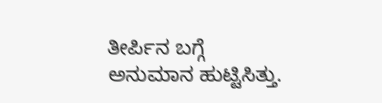ತೀರ್ಪಿನ ಬಗ್ಗೆ ಅನುಮಾನ ಹುಟ್ಟಿಸಿತ್ತು.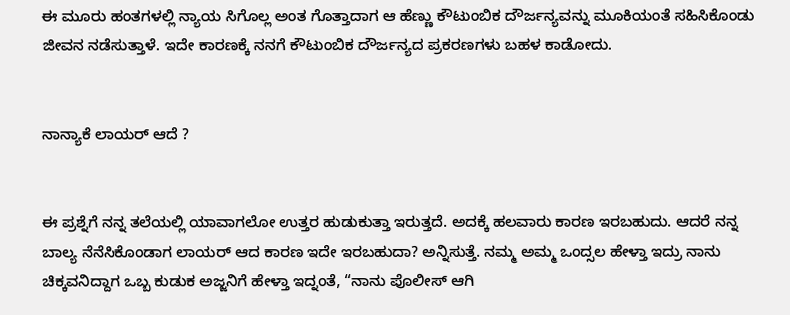ಈ ಮೂರು ಹಂತಗಳಲ್ಲಿ ನ್ಯಾಯ ಸಿಗೊಲ್ಲ ಅಂತ ಗೊತ್ತಾದಾಗ ಆ ಹೆಣ್ಣು ಕೌಟುಂಬಿಕ ದೌರ್ಜನ್ಯವನ್ನು ಮೂಕಿಯಂತೆ ಸಹಿಸಿಕೊಂಡು ಜೀವನ ನಡೆಸುತ್ತಾಳೆ. ಇದೇ ಕಾರಣಕ್ಕೆ ನನಗೆ ಕೌಟುಂಬಿಕ ದೌರ್ಜನ್ಯದ ಪ್ರಕರಣಗಳು ಬಹಳ ಕಾಡೋದು.


ನಾನ್ಯಾಕೆ ಲಾಯರ್ ಆದೆ ?


ಈ ಪ್ರಶ್ನೆಗೆ ನನ್ನ ತಲೆಯಲ್ಲಿ ಯಾವಾಗಲೋ ಉತ್ತರ ಹುಡುಕುತ್ತಾ ಇರುತ್ತದೆ. ಅದಕ್ಕೆ ಹಲವಾರು ಕಾರಣ ಇರಬಹುದು. ಆದರೆ ನನ್ನ ಬಾಲ್ಯ ನೆನೆಸಿಕೊಂಡಾಗ ಲಾಯರ್ ಆದ ಕಾರಣ ಇದೇ ಇರಬಹುದಾ? ಅನ್ನಿಸುತ್ತೆ. ನಮ್ಮ ಅಮ್ಮ ಒಂದ್ಸಲ ಹೇಳ್ತಾ ಇದ್ರು ನಾನು ಚಿಕ್ಕವನಿದ್ದಾಗ ಒಬ್ಬ ಕುಡುಕ ಅಜ್ಜನಿಗೆ ಹೇಳ್ತಾ ಇದ್ನಂತೆ, “ನಾನು ಪೊಲೀಸ್ ಆಗಿ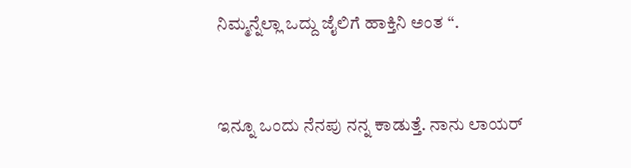ನಿಮ್ಮನ್ನೆಲ್ಲಾ ಒದ್ದು ಜೈಲಿಗೆ ಹಾಕ್ತಿನಿ ಅಂತ “.


ಇನ್ನೂ ಒಂದು ನೆನಪು ನನ್ನ ಕಾಡುತ್ತೆ. ನಾನು ಲಾಯರ್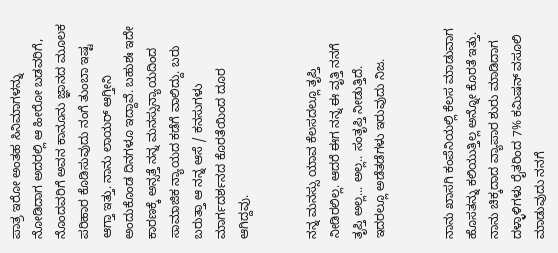ಪಾತ್ರ ಇರೋ ಅಂತಹ ಸಿನಿಮಾಗಳನ್ನು ನೋಡಿದಾಗ ಅದರಲ್ಲಿ ಆ ಹೀರೋ ಬಡವರಿಗೆ, ನೊಂದವರಿಗೆ ಅವನ ಕಾನೂನು ಜ್ಞಾನದ ಮೂಲಕ ಪರಿಹಾರ ಕೊಡಿಸುವುದು ನಂಗೆ ತುಂಬಾ ಇಷ್ಟ ಆಗ್ತಾ ಇತ್ತು. ನಾನು ಲಾಯರ್ ಆಗ್ತೀನಿ ಅಂದುಕೊಂಡ ದಿನಗಳೂ ಇದ್ದಾವೆ. ಬಹುಶಃ ಇದೇ ಕಾರಣಕ್ಕೆ ಅನ್ಸತ್ತೆ ನನ್ನ ಮನಸ್ಸುನ್ಯಾಯದಿಂದ ಸಾಮಾಜಿಕ ನ್ಯಾಯದ ಕಡೆಗೆ ವಾಲಿದ್ದು. ಬರು ಬರುತ್ತಾ ಆ ನನ್ನ ಆಸೆ / ಕನಸುಗಳು ಮಾರ್ಗದರ್ಶನದ ಕೊರತೆಯಿಂದ ದೂರ ಆಗಿದ್ದವು.


ನನ್ನ ಮನಸ್ಸು ಯಾವ ಕೆಲಸದಲ್ಲೂ ತೃಪ್ತಿ ನೀಡಿರಲಿಲ್ಲ. ಆದರೆ ಈಗ ನನ್ನ ಈ ವೃತ್ತಿ ನನಗೆ ತೃಪ್ತಿ ಅಲ್ಲ... ಅಲ್ಲ.. ಸಂತೃಪ್ತಿ ನೀಡುತ್ತಿದೆ. ಇದರಲ್ಲೂ ಅಡೆತಡೆಗಳು ಇರುವುದು ನಿಜ.


ನಾನು ಖಾಸಗಿ ಕಂಪೆನಿಯಲ್ಲಿ ಕೆಲಸ ಮಾಡುವಾಗ ಹೊಸತನ್ನು ಕಲಿಯುತ್ತಿಲ್ಲ ಅನ್ನೋ ಕೊರತೆ ಇತ್ತು. ನಾನು ಚಿಕ್ಕದಾದ ವ್ಯಾಪಾರ ಶುರು ಮಾಡಿದಾಗ ದಳ್ಳಾಳಿಗಳು ರೈತರಿಂದ 7% ಕಮಿಷನ್ ವಸೂಲಿ ಮಾಡುವುದು ನನಗೆ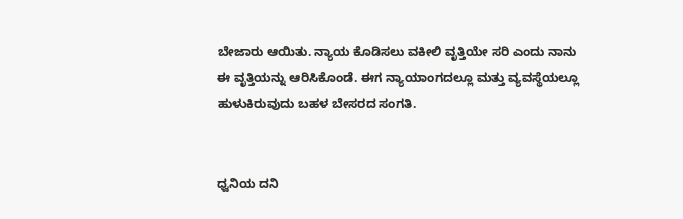ಬೇಜಾರು ಆಯಿತು. ನ್ಯಾಯ ಕೊಡಿಸಲು ವಕೀಲಿ ವೃತ್ತಿಯೇ ಸರಿ ಎಂದು ನಾನು ಈ ವೃತ್ತಿಯನ್ನು ಆರಿಸಿಕೊಂಡೆ. ಈಗ ನ್ಯಾಯಾಂಗದಲ್ಲೂ ಮತ್ತು ವ್ಯವಸ್ಥೆಯಲ್ಲೂ ಹುಳುಕಿರುವುದು ಬಹಳ ಬೇಸರದ ಸಂಗತಿ.


ಧ್ವನಿಯ ದನಿ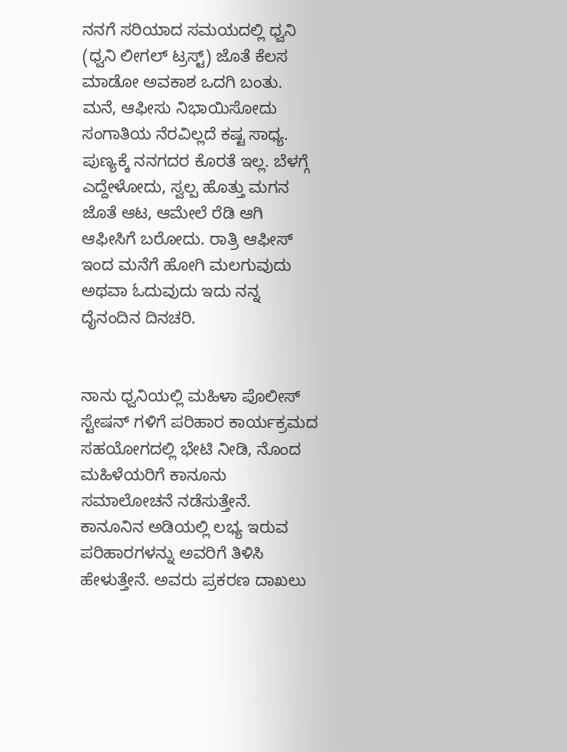ನನಗೆ ಸರಿಯಾದ ಸಮಯದಲ್ಲಿ ಧ್ವನಿ (ಧ್ವನಿ ಲೀಗಲ್ ಟ್ರಸ್ಟ್) ಜೊತೆ ಕೆಲಸ ಮಾಡೋ ಅವಕಾಶ ಒದಗಿ ಬಂತು. ಮನೆ, ಆಫೀಸು ನಿಭಾಯಿಸೋದು ಸಂಗಾತಿಯ ನೆರವಿಲ್ಲದೆ ಕಷ್ಟ ಸಾಧ್ಯ. ಪುಣ್ಯಕ್ಕೆ ನನಗದರ ಕೊರತೆ ಇಲ್ಲ. ಬೆಳಗ್ಗೆ ಎದ್ದೇಳೋದು, ಸ್ವಲ್ಪ ಹೊತ್ತು ಮಗನ ಜೊತೆ ಆಟ, ಆಮೇಲೆ ರೆಡಿ ಆಗಿ ಆಫೀಸಿಗೆ ಬರೋದು. ರಾತ್ರಿ ಆಫೀಸ್ ಇಂದ ಮನೆಗೆ ಹೋಗಿ ಮಲಗುವುದು ಅಥವಾ ಓದುವುದು ಇದು ನನ್ನ ದೈನಂದಿನ ದಿನಚರಿ.


ನಾನು ಧ್ವನಿಯಲ್ಲಿ ಮಹಿಳಾ ಪೊಲೀಸ್ ಸ್ಟೇಷನ್ ಗಳಿಗೆ ಪರಿಹಾರ ಕಾರ್ಯಕ್ರಮದ ಸಹಯೋಗದಲ್ಲಿ ಭೇಟಿ ನೀಡಿ, ನೊಂದ ಮಹಿಳೆಯರಿಗೆ ಕಾನೂನು ಸಮಾಲೋಚನೆ ನಡೆಸುತ್ತೇನೆ. ಕಾನೂನಿನ ಅಡಿಯಲ್ಲಿ ಲಭ್ಯ ಇರುವ ಪರಿಹಾರಗಳನ್ನು ಅವರಿಗೆ ತಿಳಿಸಿ ಹೇಳುತ್ತೇನೆ. ಅವರು ಪ್ರಕರಣ ದಾಖಲು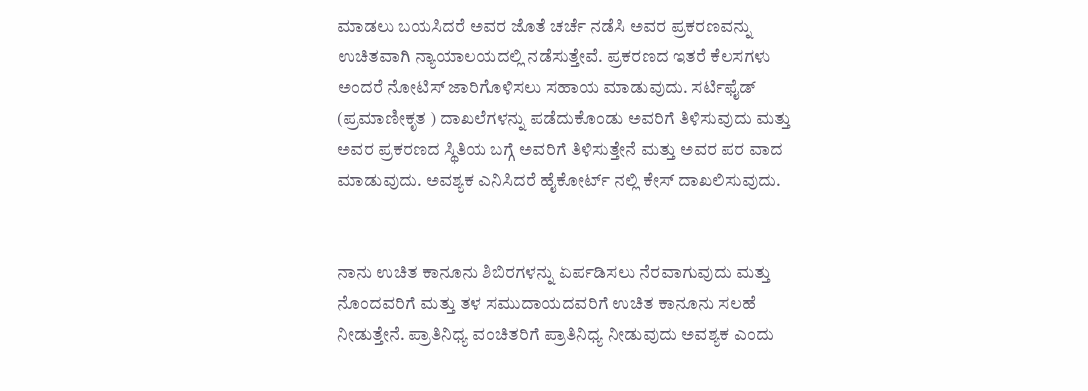ಮಾಡಲು ಬಯಸಿದರೆ ಅವರ ಜೊತೆ ಚರ್ಚೆ ನಡೆಸಿ ಅವರ ಪ್ರಕರಣವನ್ನು ಉಚಿತವಾಗಿ ನ್ಯಾಯಾಲಯದಲ್ಲಿ ನಡೆಸುತ್ತೇವೆ. ಪ್ರಕರಣದ ಇತರೆ ಕೆಲಸಗಳು ಅಂದರೆ ನೋಟಿಸ್ ಜಾರಿಗೊಳಿಸಲು ಸಹಾಯ ಮಾಡುವುದು. ಸರ್ಟಿಫೈಡ್ (ಪ್ರಮಾಣೀಕೃತ ) ದಾಖಲೆಗಳನ್ನು ಪಡೆದುಕೊಂಡು ಅವರಿಗೆ ತಿಳಿಸುವುದು ಮತ್ತು ಅವರ ಪ್ರಕರಣದ ಸ್ಥಿತಿಯ ಬಗ್ಗೆ ಅವರಿಗೆ ತಿಳಿಸುತ್ತೇನೆ ಮತ್ತು ಅವರ ಪರ ವಾದ ಮಾಡುವುದು. ಅವಶ್ಯಕ ಎನಿಸಿದರೆ ಹೈಕೋರ್ಟ್ ನಲ್ಲಿ ಕೇಸ್ ದಾಖಲಿಸುವುದು.


ನಾನು ಉಚಿತ ಕಾನೂನು ಶಿಬಿರಗಳನ್ನು ಏರ್ಪಡಿಸಲು ನೆರವಾಗುವುದು ಮತ್ತು ನೊಂದವರಿಗೆ ಮತ್ತು ತಳ ಸಮುದಾಯದವರಿಗೆ ಉಚಿತ ಕಾನೂನು ಸಲಹೆ ನೀಡುತ್ತೇನೆ. ಪ್ರಾತಿನಿಧ್ಯ ವಂಚಿತರಿಗೆ ಪ್ರಾತಿನಿಧ್ಯ ನೀಡುವುದು ಅವಶ್ಯಕ ಎಂದು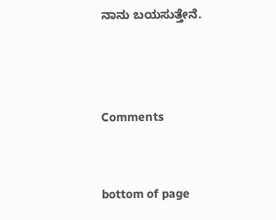ನಾನು ಬಯಸುತ್ತೇನೆ.



Comments


bottom of page